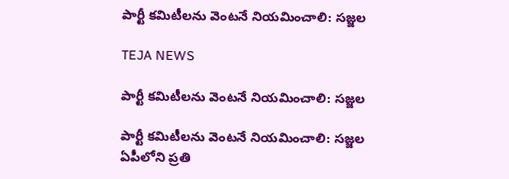పార్టీ కమిటీలను వెంటనే నియమించాలి: సజ్జల

TEJA NEWS

పార్టీ కమిటీలను వెంటనే నియమించాలి: సజ్జల

పార్టీ కమిటీలను వెంటనే నియమించాలి: సజ్జల
ఏపీలోని ప్రతి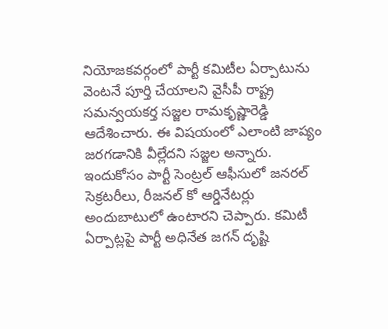నియోజకవర్గంలో పార్టీ కమిటీల ఏర్పాటును వెంటనే పూర్తి చేయాలని వైసీపీ రాష్ట్ర సమన్వయకర్త సజ్జల రామకృష్ణారెడ్డి ఆదేశించారు. ఈ విషయంలో ఎలాంటి జాప్యం జరగడానికి వీల్లేదని సజ్జల అన్నారు. ఇందుకోసం పార్టీ సెంట్రల్ ఆఫీసులో జనరల్ సెక్రటరీలు, రీజనల్ కో ఆర్డినేటర్లు అందుబాటులో ఉంటారని చెప్పారు. కమిటీ ఏర్పాట్లపై పార్టీ అధినేత జగన్ దృష్టి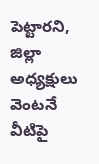పెట్టారని, జిల్లా అధ్యక్షులు వెంటనే వీటిపై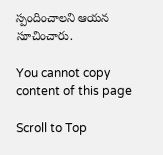స్పందించాలని ఆయన సూచించారు.

You cannot copy content of this page

Scroll to Top